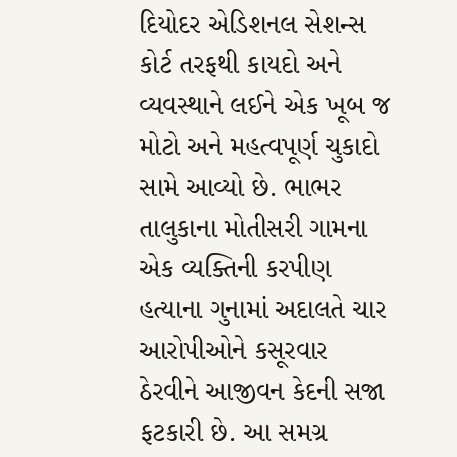દિયોદર એડિશનલ સેશન્સ કોર્ટ તરફથી કાયદો અને વ્યવસ્થાને લઈને એક ખૂબ જ મોટો અને મહત્વપૂર્ણ ચુકાદો સામે આવ્યો છે. ભાભર તાલુકાના મોતીસરી ગામના એક વ્યક્તિની કરપીણ હત્યાના ગુનામાં અદાલતે ચાર આરોપીઓને કસૂરવાર ઠેરવીને આજીવન કેદની સજા ફટકારી છે. આ સમગ્ર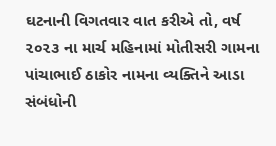ઘટનાની વિગતવાર વાત કરીએ તો, વર્ષ ૨૦૨૩ ના માર્ચ મહિનામાં મોતીસરી ગામના પાંચાભાઈ ઠાકોર નામના વ્યક્તિને આડા સંબંધોની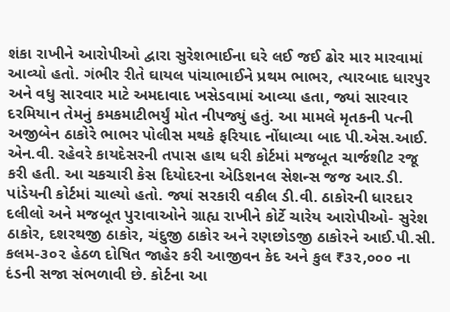શંકા રાખીને આરોપીઓ દ્વારા સુરેશભાઈના ઘરે લઈ જઈ ઢોર માર મારવામાં આવ્યો હતો. ગંભીર રીતે ઘાયલ પાંચાભાઈને પ્રથમ ભાભર, ત્યારબાદ ધારપુર અને વધુ સારવાર માટે અમદાવાદ ખસેડવામાં આવ્યા હતા, જ્યાં સારવાર દરમિયાન તેમનું કમકમાટીભર્યું મોત નીપજ્યું હતું. આ મામલે મૃતકની પત્ની અજીબેન ઠાકોરે ભાભર પોલીસ મથકે ફરિયાદ નોંધાવ્યા બાદ પી.એસ.આઈ. એન.વી. રહેવરે કાયદેસરની તપાસ હાથ ધરી કોર્ટમાં મજબૂત ચાર્જશીટ રજૂ કરી હતી. આ ચકચારી કેસ દિયોદરના એડિશનલ સેશન્સ જજ આર.ડી. પાંડેયની કોર્ટમાં ચાલ્યો હતો. જ્યાં સરકારી વકીલ ડી.વી. ઠાકોરની ધારદાર દલીલો અને મજબૂત પુરાવાઓને ગ્રાહ્ય રાખીને કોર્ટે ચારેય આરોપીઓ- સુરેશ ઠાકોર, દશરથજી ઠાકોર, ચંદુજી ઠાકોર અને રણછોડજી ઠાકોરને આઈ.પી.સી. કલમ-૩૦૨ હેઠળ દોષિત જાહેર કરી આજીવન કેદ અને કુલ ₹૩૨,૦૦૦ ના દંડની સજા સંભળાવી છે. કોર્ટના આ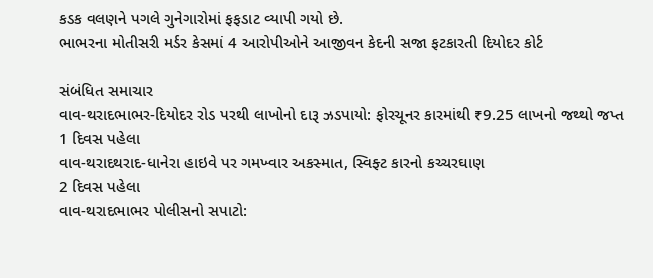કડક વલણને પગલે ગુનેગારોમાં ફફડાટ વ્યાપી ગયો છે.
ભાભરના મોતીસરી મર્ડર કેસમાં 4 આરોપીઓને આજીવન કેદની સજા ફટકારતી દિયોદર કોર્ટ

સંબંધિત સમાચાર
વાવ-થરાદભાભર-દિયોદર રોડ પરથી લાખોનો દારૂ ઝડપાયો: ફોરચૂનર કારમાંથી ₹9.25 લાખનો જથ્થો જપ્ત
1 દિવસ પહેલા
વાવ-થરાદથરાદ-ધાનેરા હાઇવે પર ગમખ્વાર અકસ્માત, સ્વિફ્ટ કારનો કચ્ચરઘાણ
2 દિવસ પહેલા
વાવ-થરાદભાભર પોલીસનો સપાટો: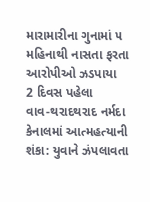મારામારીના ગુનામાં ૫ મહિનાથી નાસતા ફરતા આરોપીઓ ઝડપાયા
2 દિવસ પહેલા
વાવ-થરાદથરાદ નર્મદા કેનાલમાં આત્મહત્યાની શંકા: યુવાને ઝંપલાવતા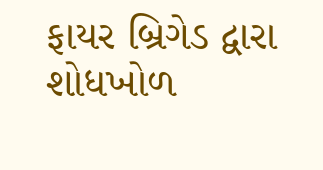ફાયર બ્રિગેડ દ્વારા શોધખોળ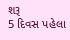શરૂ
5 દિવસ પહેલા